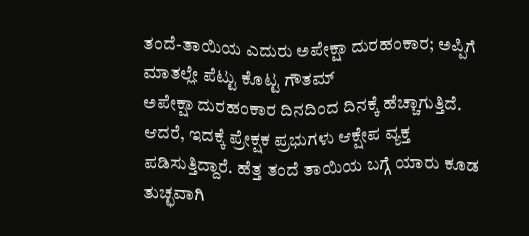ತಂದೆ-ತಾಯಿಯ ಎದುರು ಅಪೇಕ್ಷಾ ದುರಹಂಕಾರ; ಅಪ್ಪಿಗೆ ಮಾತಲ್ಲೇ ಪೆಟ್ಟು ಕೊಟ್ಟ ಗೌತಮ್
ಅಪೇಕ್ಷಾ ದುರಹಂಕಾರ ದಿನದಿಂದ ದಿನಕ್ಕೆ ಹೆಚ್ಚಾಗುತ್ತಿದೆ. ಆದರೆ, ಇದಕ್ಕೆ ಪ್ರೇಕ್ಷಕ ಪ್ರಭುಗಳು ಆಕ್ಷೇಪ ವ್ಯಕ್ತ ಪಡಿಸುತ್ತಿದ್ದಾರೆ. ಹೆತ್ತ ತಂದೆ ತಾಯಿಯ ಬಗ್ಗೆ ಯಾರು ಕೂಡ ತುಚ್ಛವಾಗಿ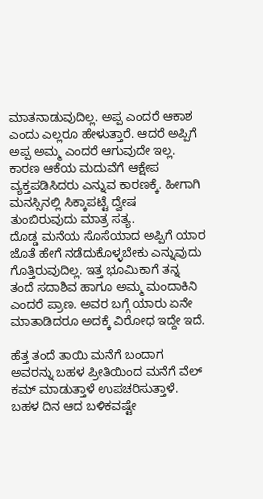ಮಾತನಾಡುವುದಿಲ್ಲ. ಅಪ್ಪ ಎಂದರೆ ಆಕಾಶ ಎಂದು ಎಲ್ಲರೂ ಹೇಳುತ್ತಾರೆ. ಆದರೆ ಅಪ್ಪಿಗೆ ಅಪ್ಪ ಅಮ್ಮ ಎಂದರೆ ಆಗುವುದೇ ಇಲ್ಲ. ಕಾರಣ ಆಕೆಯ ಮದುವೆಗೆ ಆಕ್ಷೇಪ ವ್ಯಕ್ತಪಡಿಸಿದರು ಎನ್ನುವ ಕಾರಣಕ್ಕೆ. ಹೀಗಾಗಿ ಮನಸ್ಸಿನಲ್ಲಿ ಸಿಕ್ಕಾಪಟ್ಟೆ ದ್ವೇಷ ತುಂಬಿರುವುದು ಮಾತ್ರ ಸತ್ಯ.
ದೊಡ್ಡ ಮನೆಯ ಸೊಸೆಯಾದ ಅಪ್ಪಿಗೆ ಯಾರ ಜೊತೆ ಹೇಗೆ ನಡೆದುಕೊಳ್ಳಬೇಕು ಎನ್ನುವುದು ಗೊತ್ತಿರುವುದಿಲ್ಲ. ಇತ್ತ ಭೂಮಿಕಾಗೆ ತನ್ನ ತಂದೆ ಸದಾಶಿವ ಹಾಗೂ ಅಮ್ಮ ಮಂದಾಕಿನಿ ಎಂದರೆ ಪ್ರಾಣ. ಅವರ ಬಗ್ಗೆ ಯಾರು ಏನೇ ಮಾತಾಡಿದರೂ ಅದಕ್ಕೆ ವಿರೋಧ ಇದ್ದೇ ಇದೆ.

ಹೆತ್ತ ತಂದೆ ತಾಯಿ ಮನೆಗೆ ಬಂದಾಗ ಅವರನ್ನು ಬಹಳ ಪ್ರೀತಿಯಿಂದ ಮನೆಗೆ ವೆಲ್ ಕಮ್ ಮಾಡುತ್ತಾಳೆ ಉಪಚರಿಸುತ್ತಾಳೆ. ಬಹಳ ದಿನ ಆದ ಬಳಿಕವಷ್ಟೇ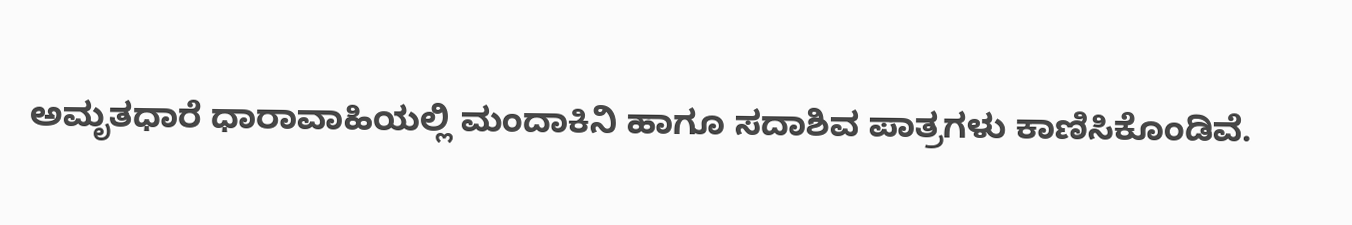ಅಮೃತಧಾರೆ ಧಾರಾವಾಹಿಯಲ್ಲಿ ಮಂದಾಕಿನಿ ಹಾಗೂ ಸದಾಶಿವ ಪಾತ್ರಗಳು ಕಾಣಿಸಿಕೊಂಡಿವೆ.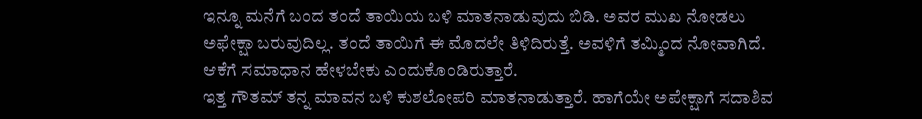ಇನ್ನೂ ಮನೆಗೆ ಬಂದ ತಂದೆ ತಾಯಿಯ ಬಳಿ ಮಾತನಾಡುವುದು ಬಿಡಿ. ಅವರ ಮುಖ ನೋಡಲು ಅಫೇಕ್ಷಾ ಬರುವುದಿಲ್ಲ. ತಂದೆ ತಾಯಿಗೆ ಈ ಮೊದಲೇ ತಿಳಿದಿರುತ್ತೆ. ಅವಳಿಗೆ ತಮ್ಮಿಂದ ನೋವಾಗಿದೆ. ಆಕೆಗೆ ಸಮಾಧಾನ ಹೇಳಬೇಕು ಎಂದುಕೊಂಡಿರುತ್ತಾರೆ.
ಇತ್ತ ಗೌತಮ್ ತನ್ನ ಮಾವನ ಬಳಿ ಕುಶಲೋಪರಿ ಮಾತನಾಡುತ್ತಾರೆ. ಹಾಗೆಯೇ ಅಪೇಕ್ಷಾಗೆ ಸದಾಶಿವ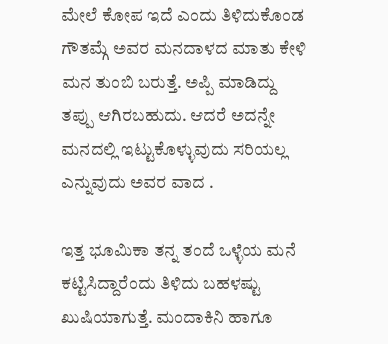ಮೇಲೆ ಕೋಪ ಇದೆ ಎಂದು ತಿಳಿದುಕೊಂಡ ಗೌತಮ್ಗೆ ಅವರ ಮನದಾಳದ ಮಾತು ಕೇಳಿ ಮನ ತುಂಬಿ ಬರುತ್ತೆ. ಅಪ್ಪಿ ಮಾಡಿದ್ದು ತಪ್ಪು ಆಗಿರಬಹುದು. ಆದರೆ ಅದನ್ನೇ ಮನದಲ್ಲಿ ಇಟ್ಟುಕೊಳ್ಳುವುದು ಸರಿಯಲ್ಲ ಎನ್ನುವುದು ಅವರ ವಾದ .

ಇತ್ತ ಭೂಮಿಕಾ ತನ್ನ ತಂದೆ ಒಳ್ಳೆಯ ಮನೆ ಕಟ್ಟಿಸಿದ್ದಾರೆಂದು ತಿಳಿದು ಬಹಳಷ್ಟು ಖುಷಿಯಾಗುತ್ತೆ. ಮಂದಾಕಿನಿ ಹಾಗೂ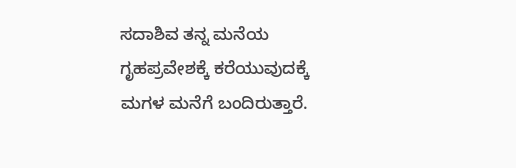ಸದಾಶಿವ ತನ್ನ ಮನೆಯ ಗೃಹಪ್ರವೇಶಕ್ಕೆ ಕರೆಯುವುದಕ್ಕೆ ಮಗಳ ಮನೆಗೆ ಬಂದಿರುತ್ತಾರೆ.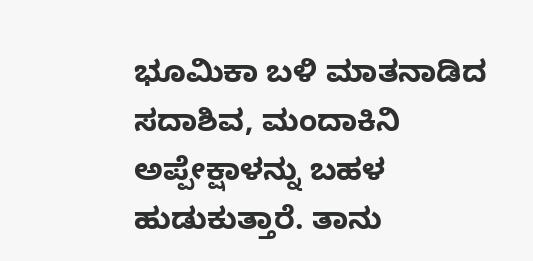ಭೂಮಿಕಾ ಬಳಿ ಮಾತನಾಡಿದ ಸದಾಶಿವ, ಮಂದಾಕಿನಿ ಅಪ್ಪೇಕ್ಷಾಳನ್ನು ಬಹಳ ಹುಡುಕುತ್ತಾರೆ. ತಾನು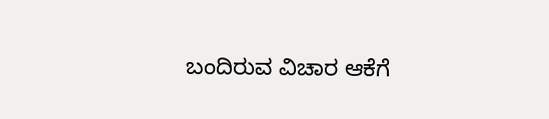ಬಂದಿರುವ ವಿಚಾರ ಆಕೆಗೆ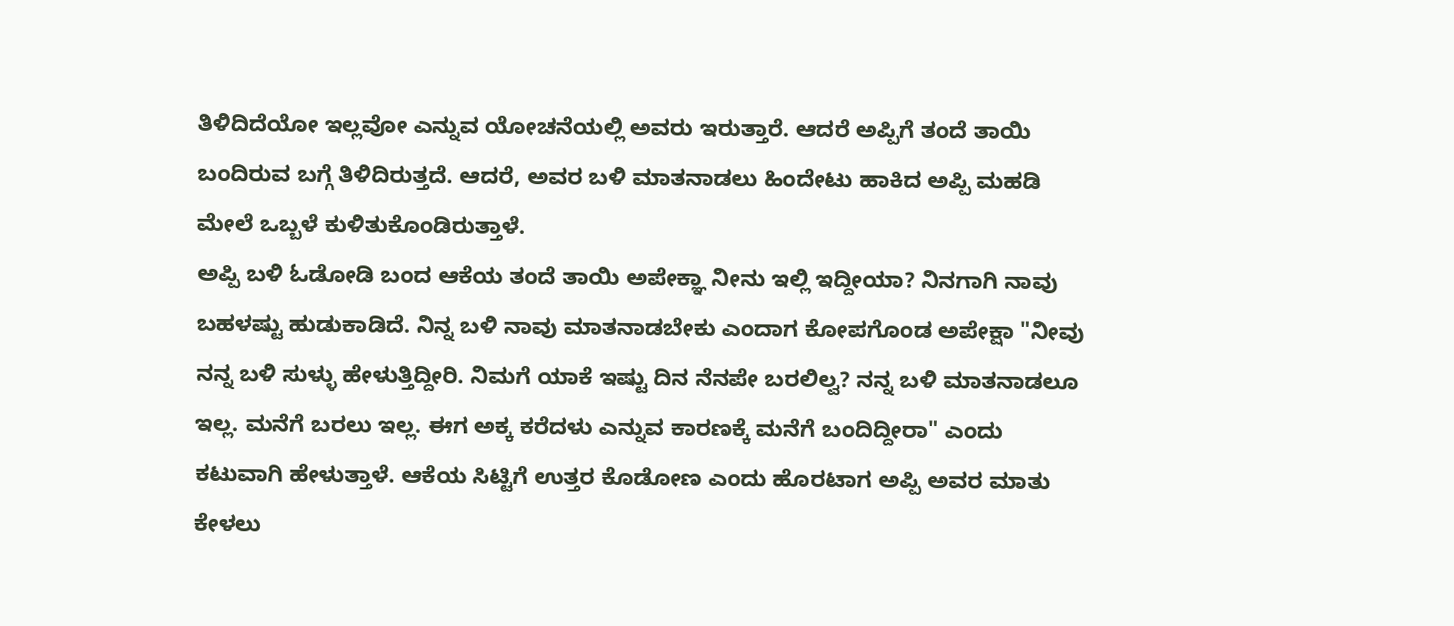ತಿಳಿದಿದೆಯೋ ಇಲ್ಲವೋ ಎನ್ನುವ ಯೋಚನೆಯಲ್ಲಿ ಅವರು ಇರುತ್ತಾರೆ. ಆದರೆ ಅಪ್ಪಿಗೆ ತಂದೆ ತಾಯಿ ಬಂದಿರುವ ಬಗ್ಗೆ ತಿಳಿದಿರುತ್ತದೆ. ಆದರೆ, ಅವರ ಬಳಿ ಮಾತನಾಡಲು ಹಿಂದೇಟು ಹಾಕಿದ ಅಪ್ಪಿ ಮಹಡಿ ಮೇಲೆ ಒಬ್ಬಳೆ ಕುಳಿತುಕೊಂಡಿರುತ್ತಾಳೆ.
ಅಪ್ಪಿ ಬಳಿ ಓಡೋಡಿ ಬಂದ ಆಕೆಯ ತಂದೆ ತಾಯಿ ಅಪೇಕ್ಞಾ ನೀನು ಇಲ್ಲಿ ಇದ್ದೀಯಾ? ನಿನಗಾಗಿ ನಾವು ಬಹಳಷ್ಟು ಹುಡುಕಾಡಿದೆ. ನಿನ್ನ ಬಳಿ ನಾವು ಮಾತನಾಡಬೇಕು ಎಂದಾಗ ಕೋಪಗೊಂಡ ಅಪೇಕ್ಷಾ "ನೀವು ನನ್ನ ಬಳಿ ಸುಳ್ಳು ಹೇಳುತ್ತಿದ್ದೀರಿ. ನಿಮಗೆ ಯಾಕೆ ಇಷ್ಟು ದಿನ ನೆನಪೇ ಬರಲಿಲ್ವ? ನನ್ನ ಬಳಿ ಮಾತನಾಡಲೂ ಇಲ್ಲ. ಮನೆಗೆ ಬರಲು ಇಲ್ಲ. ಈಗ ಅಕ್ಕ ಕರೆದಳು ಎನ್ನುವ ಕಾರಣಕ್ಕೆ ಮನೆಗೆ ಬಂದಿದ್ದೀರಾ" ಎಂದು ಕಟುವಾಗಿ ಹೇಳುತ್ತಾಳೆ. ಆಕೆಯ ಸಿಟ್ಟಿಗೆ ಉತ್ತರ ಕೊಡೋಣ ಎಂದು ಹೊರಟಾಗ ಅಪ್ಪಿ ಅವರ ಮಾತು ಕೇಳಲು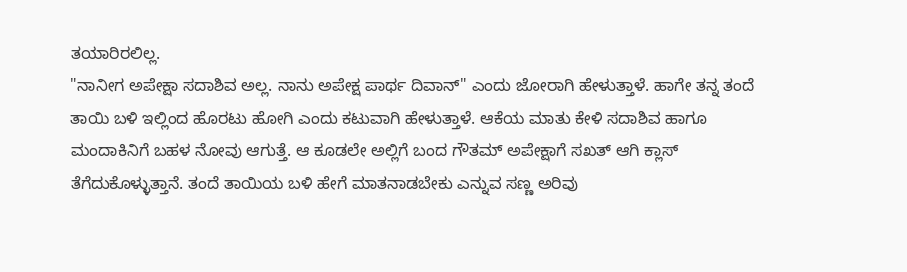ತಯಾರಿರಲಿಲ್ಲ.
"ನಾನೀಗ ಅಪೇಕ್ಷಾ ಸದಾಶಿವ ಅಲ್ಲ. ನಾನು ಅಪೇಕ್ಷ ಪಾರ್ಥ ದಿವಾನ್" ಎಂದು ಜೋರಾಗಿ ಹೇಳುತ್ತಾಳೆ. ಹಾಗೇ ತನ್ನ ತಂದೆ ತಾಯಿ ಬಳಿ ಇಲ್ಲಿಂದ ಹೊರಟು ಹೋಗಿ ಎಂದು ಕಟುವಾಗಿ ಹೇಳುತ್ತಾಳೆ. ಆಕೆಯ ಮಾತು ಕೇಳಿ ಸದಾಶಿವ ಹಾಗೂ ಮಂದಾಕಿನಿಗೆ ಬಹಳ ನೋವು ಆಗುತ್ತೆ. ಆ ಕೂಡಲೇ ಅಲ್ಲಿಗೆ ಬಂದ ಗೌತಮ್ ಅಪೇಕ್ಷಾಗೆ ಸಖತ್ ಆಗಿ ಕ್ಲಾಸ್ ತೆಗೆದುಕೊಳ್ಳುತ್ತಾನೆ. ತಂದೆ ತಾಯಿಯ ಬಳಿ ಹೇಗೆ ಮಾತನಾಡಬೇಕು ಎನ್ನುವ ಸಣ್ಣ ಅರಿವು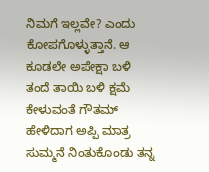ನಿಮಗೆ ಇಲ್ಲವೇ? ಎಂದು ಕೋಪಗೊಳ್ಳುತ್ತಾನೆ. ಆ ಕೂಡಲೇ ಅಪೇಕ್ಷಾ ಬಳಿ ತಂದೆ ತಾಯಿ ಬಳಿ ಕ್ಷಮೆ ಕೇಳುವಂತೆ ಗೌತಮ್ ಹೇಳಿದಾಗ ಅಪ್ಪಿ ಮಾತ್ರ ಸುಮ್ಮನೆ ನಿಂತುಕೊಂಡು ತನ್ನ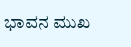ಭಾವನ ಮುಖ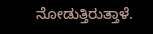ನೋಡುತ್ತಿರುತ್ತಾಳೆ.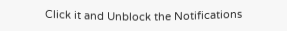Click it and Unblock the Notifications